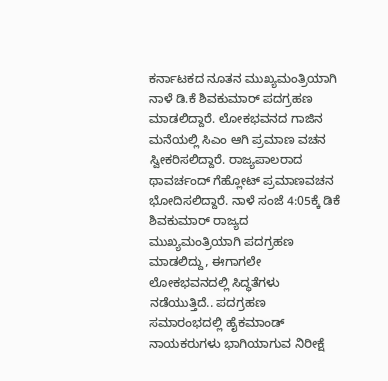ಕರ್ನಾಟಕದ ನೂತನ ಮುಖ್ಯಮಂತ್ರಿಯಾಗಿ ನಾಳೆ ಡಿ.ಕೆ ಶಿವಕುಮಾರ್ ಪದಗ್ರಹಣ ಮಾಡಲಿದ್ದಾರೆ. ಲೋಕಭವನದ ಗಾಜಿನ ಮನೆಯಲ್ಲಿ ಸಿಎಂ ಆಗಿ ಪ್ರಮಾಣ ವಚನ ಸ್ವೀಕರಿಸಲಿದ್ದಾರೆ. ರಾಜ್ಯಪಾಲರಾದ ಥಾವರ್ಚಂದ್ ಗೆಹ್ಲೋಟ್ ಪ್ರಮಾಣವಚನ ಭೋದಿಸಲಿದ್ದಾರೆ. ನಾಳೆ ಸಂಜೆ 4:05ಕ್ಕೆ ಡಿಕೆ ಶಿವಕುಮಾರ್ ರಾಜ್ಯದ ಮುಖ್ಯಮಂತ್ರಿಯಾಗಿ ಪದಗ್ರಹಣ ಮಾಡಲಿದ್ದು, ಈಗಾಗಲೇ ಲೋಕಭವನದಲ್ಲಿ ಸಿದ್ಧತೆಗಳು ನಡೆಯುತ್ತಿದೆ.. ಪದಗ್ರಹಣ ಸಮಾರಂಭದಲ್ಲಿ ಹೈಕಮಾಂಡ್ ನಾಯಕರುಗಳು ಭಾಗಿಯಾಗುವ ನಿರೀಕ್ಷೆ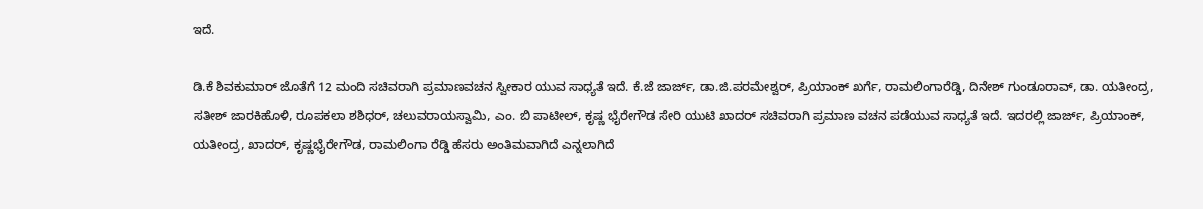ಇದೆ.

ಡಿ.ಕೆ ಶಿವಕುಮಾರ್ ಜೊತೆಗೆ 12 ಮಂದಿ ಸಚಿವರಾಗಿ ಪ್ರಮಾಣವಚನ ಸ್ವೀಕಾರ ಯುವ ಸಾಧ್ಯತೆ ಇದೆ. ಕೆ.ಜೆ ಜಾರ್ಜ್, ಡಾ.ಜಿ.ಪರಮೇಶ್ವರ್, ಪ್ರಿಯಾಂಕ್ ಖರ್ಗೆ, ರಾಮಲಿಂಗಾರೆಡ್ಡಿ, ದಿನೇಶ್ ಗುಂಡೂರಾವ್, ಡಾ. ಯತೀಂದ್ರ, ಸತೀಶ್ ಜಾರಕಿಹೊಳಿ, ರೂಪಕಲಾ ಶಶಿಧರ್, ಚಲುವರಾಯಸ್ವಾಮಿ, ಎಂ. ಬಿ ಪಾಟೀಲ್, ಕೃಷ್ಣ ಭೈರೇಗೌಡ ಸೇರಿ ಯುಟಿ ಖಾದರ್ ಸಚಿವರಾಗಿ ಪ್ರಮಾಣ ವಚನ ಪಡೆಯುವ ಸಾಧ್ಯತೆ ಇದೆ. ಇದರಲ್ಲಿ ಜಾರ್ಜ್, ಪ್ರಿಯಾಂಕ್, ಯತೀಂದ್ರ, ಖಾದರ್, ಕೃಷ್ಣಭೈರೇಗೌಡ, ರಾಮಲಿಂಗಾ ರೆಡ್ಡಿ ಹೆಸರು ಅಂತಿಮವಾಗಿದೆ ಎನ್ನಲಾಗಿದೆ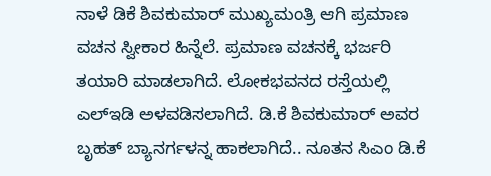ನಾಳೆ ಡಿಕೆ ಶಿವಕುಮಾರ್ ಮುಖ್ಯಮಂತ್ರಿ ಆಗಿ ಪ್ರಮಾಣ ವಚನ ಸ್ವೀಕಾರ ಹಿನ್ನೆಲೆ. ಪ್ರಮಾಣ ವಚನಕ್ಕೆ ಭರ್ಜರಿ ತಯಾರಿ ಮಾಡಲಾಗಿದೆ. ಲೋಕಭವನದ ರಸ್ತೆಯಲ್ಲಿ ಎಲ್ಇಡಿ ಅಳವಡಿಸಲಾಗಿದೆ. ಡಿ.ಕೆ ಶಿವಕುಮಾರ್ ಅವರ ಬೃಹತ್ ಬ್ಯಾನರ್ಗಳನ್ನ ಹಾಕಲಾಗಿದೆ.. ನೂತನ ಸಿಎಂ ಡಿ.ಕೆ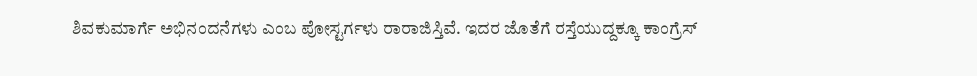ಶಿವಕುಮಾರ್ಗೆ ಅಭಿನಂದನೆಗಳು ಎಂಬ ಪೋಸ್ಟರ್ಗಳು ರಾರಾಜಿಸ್ತಿವೆ. ಇದರ ಜೊತೆಗೆ ರಸ್ತೆಯುದ್ದಕ್ಕೂ ಕಾಂಗ್ರೆಸ್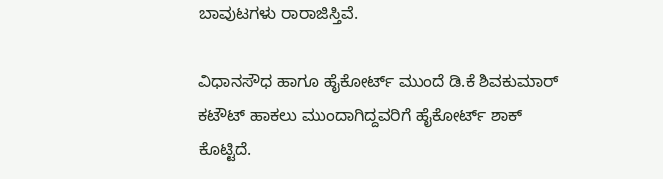ಬಾವುಟಗಳು ರಾರಾಜಿಸ್ತಿವೆ.

ವಿಧಾನಸೌಧ ಹಾಗೂ ಹೈಕೋರ್ಟ್ ಮುಂದೆ ಡಿ.ಕೆ ಶಿವಕುಮಾರ್ ಕಟೌಟ್ ಹಾಕಲು ಮುಂದಾಗಿದ್ದವರಿಗೆ ಹೈಕೋರ್ಟ್ ಶಾಕ್ ಕೊಟ್ಟಿದೆ.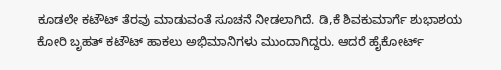ಕೂಡಲೇ ಕಟೌಟ್ ತೆರವು ಮಾಡುವಂತೆ ಸೂಚನೆ ನೀಡಲಾಗಿದೆ. ಡಿ,ಕೆ ಶಿವಕುಮಾರ್ಗೆ ಶುಭಾಶಯ ಕೋರಿ ಬೃಹತ್ ಕಟೌಟ್ ಹಾಕಲು ಅಭಿಮಾನಿಗಳು ಮುಂದಾಗಿದ್ದರು. ಆದರೆ ಹೈಕೋರ್ಟ್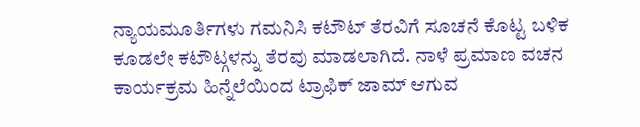ನ್ಯಾಯಮೂರ್ತಿಗಳು ಗಮನಿಸಿ ಕಟೌಟ್ ತೆರವಿಗೆ ಸೂಚನೆ ಕೊಟ್ಟ ಬಳಿಕ ಕೂಡಲೇ ಕಟೌಟ್ಗಳನ್ನು ತೆರವು ಮಾಡಲಾಗಿದೆ. ನಾಳೆ ಪ್ರಮಾಣ ವಚನ ಕಾರ್ಯಕ್ರಮ ಹಿನ್ನೆಲೆಯಿಂದ ಟ್ರಾಫಿಕ್ ಜಾಮ್ ಆಗುವ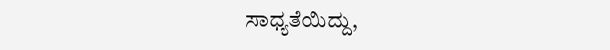ಸಾಧ್ಯತೆಯಿದ್ದು,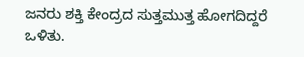ಜನರು ಶಕ್ತಿ ಕೇಂದ್ರದ ಸುತ್ತಮುತ್ತ ಹೋಗದಿದ್ದರೆ ಒಳಿತು.